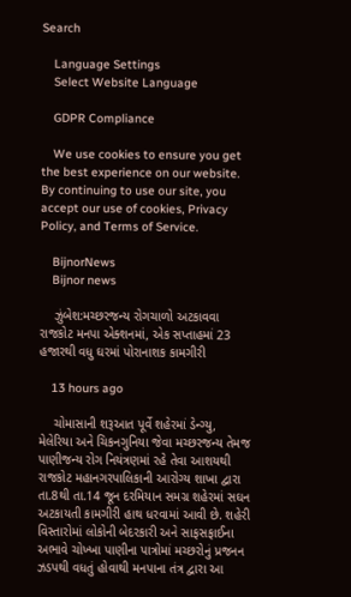Search

    Language Settings
    Select Website Language

    GDPR Compliance

    We use cookies to ensure you get the best experience on our website. By continuing to use our site, you accept our use of cookies, Privacy Policy, and Terms of Service.

    BijnorNews
    Bijnor news

    ઝુંબેશ:મચ્છરજન્ય રોગચાળો અટકાવવા રાજકોટ મનપા એક્શનમાં, એક સપ્તાહમાં 23 હજારથી વધુ ઘરમાં પોરાનાશક કામગીરી

    13 hours ago

    ચોમાસાની શરૂઆત પૂર્વે શહેરમાં ડેન્ગ્યુ, મેલેરિયા અને ચિકનગુનિયા જેવા મચ્છરજન્ય તેમજ પાણીજન્ય રોગ નિયંત્રણમાં રહે તેવા આશયથી રાજકોટ મહાનગરપાલિકાની આરોગ્ય શાખા દ્વારા તા.8થી તા.14 જૂન દરમિયાન સમગ્ર શહેરમાં સઘન અટકાયતી કામગીરી હાથ ધરવામાં આવી છે. શહેરી વિસ્તારોમાં લોકોની બેદરકારી અને સાફસફાઈના અભાવે ચોખ્ખા પાણીના પાત્રોમાં મચ્છરોનું પ્રજનન ઝડપથી વધતું હોવાથી મનપાના તંત્ર દ્વારા આ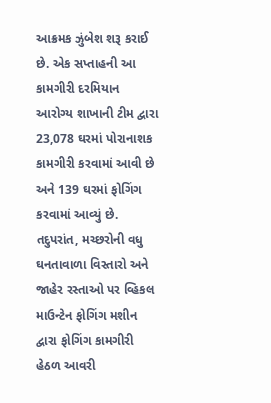આક્રમક ઝુંબેશ શરૂ કરાઈ છે. એક સપ્તાહની આ કામગીરી દરમિયાન આરોગ્ય શાખાની ટીમ દ્વારા 23,078 ઘરમાં પોરાનાશક કામગીરી કરવામાં આવી છે અને 139 ઘરમાં ફોગિંગ કરવામાં આવ્યું છે. તદુપરાંત, મચ્છરોની વધુ ઘનતાવાળા વિસ્તારો અને જાહેર રસ્તાઓ પર વ્હિકલ માઉન્ટેન ફોગિંગ મશીન દ્વારા ફોગિંગ કામગીરી હેઠળ આવરી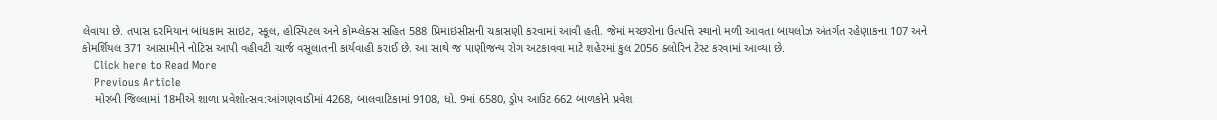લેવાયા છે. તપાસ દરમિયાન બાંધકામ સાઇટ, સ્કૂલ, હોસ્પિટલ અને કોમ્પ્લેક્સ સહિત 588 પ્રિમાઇસીસની ચકાસણી કરવામાં આવી હતી. જેમાં મચ્છરોના ઉત્પત્તિ સ્થાનો મળી આવતા બાયલોઝ અંતર્ગત રહેણાકના 107 અને કોમર્શિયલ 371 આસામીને નોટિસ આપી વહીવટી ચાર્જ વસૂલાતની કાર્યવાહી કરાઈ છે. આ સાથે જ પાણીજન્ય રોગ અટકાવવા માટે શહેરમાં કુલ 2056 ક્લોરિન ટેસ્ટ કરવામાં આવ્યા છે.
    Click here to Read More
    Previous Article
    મોરબી જિલ્લામાં 18મીએ શાળા પ્રવેશોત્સવ:આંગણવાડીમાં 4268, બાલવાટિકામાં 9108, ધો. 9માં 6580, ડ્રોપ આઉટ 662 બાળકોને પ્રવેશ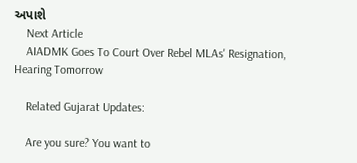અપાશે
    Next Article
    AIADMK Goes To Court Over Rebel MLAs' Resignation, Hearing Tomorrow

    Related Gujarat Updates:

    Are you sure? You want to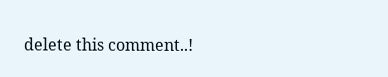delete this comment..!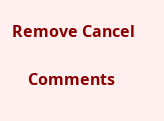Remove Cancel

    Comments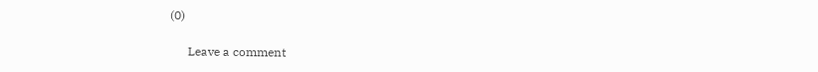(0)

      Leave a comment